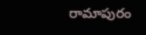రామాపురం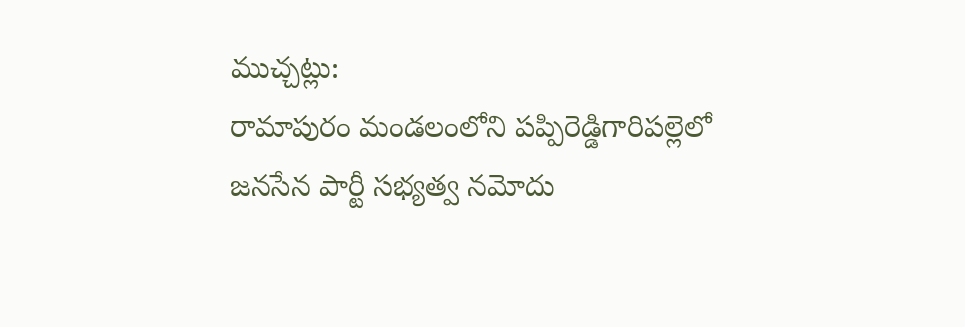ముచ్చట్లు:
రామాపురం మండలంలోని పప్పిరెడ్డిగారిపల్లెలో జనసేన పార్టీ సభ్యత్వ నమోదు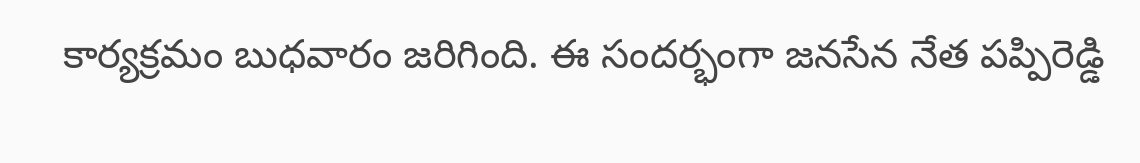కార్యక్రమం బుధవారం జరిగింది. ఈ సందర్భంగా జనసేన నేత పప్పిరెడ్డి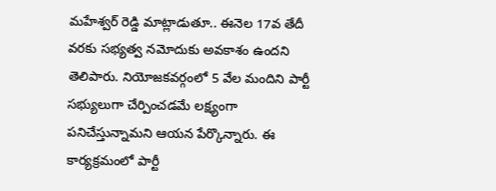మహేశ్వర్ రెడ్డి మాట్లాడుతూ.. ఈనెల 17వ తేదీ వరకు సభ్యత్వ నమోదుకు అవకాశం ఉందని తెలిపారు. నియోజకవర్గంలో 5 వేల మందిని పార్టీ సభ్యులుగా చేర్పించడమే లక్ష్యంగా పనిచేస్తున్నామని ఆయన పేర్కొన్నారు. ఈ కార్యక్రమంలో పార్టీ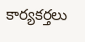కార్యకర్తలు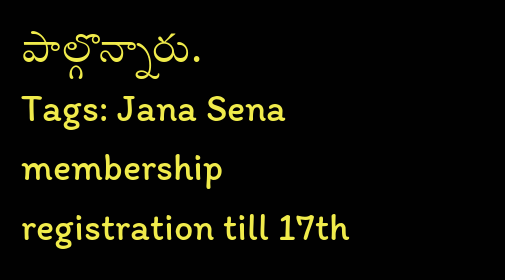పాల్గొన్నారు.
Tags: Jana Sena membership registration till 17th